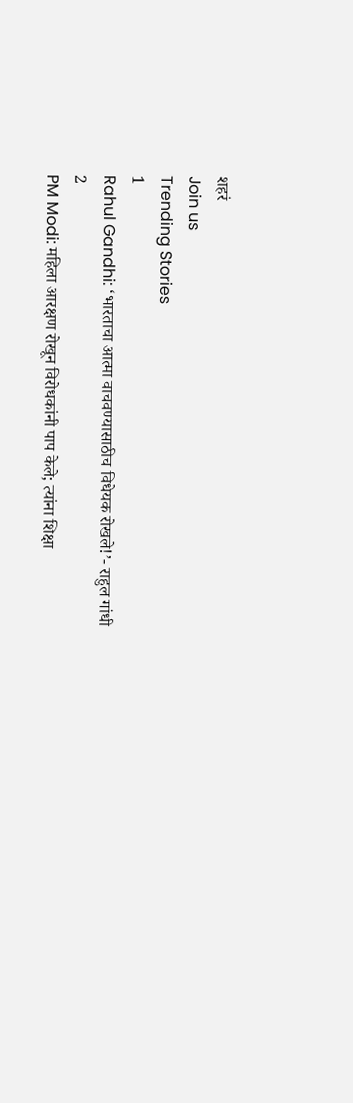शहरं
Join us
Trending Stories
1
Rahul Gandhi: ‘भारताचा आत्मा वाचवण्यासाठीच विधेयक रोखले!’- राहुल गांधी
2
PM Modi: महिला आरक्षण रोखून विरोधकांनी पाप केले; त्यांना शिक्षा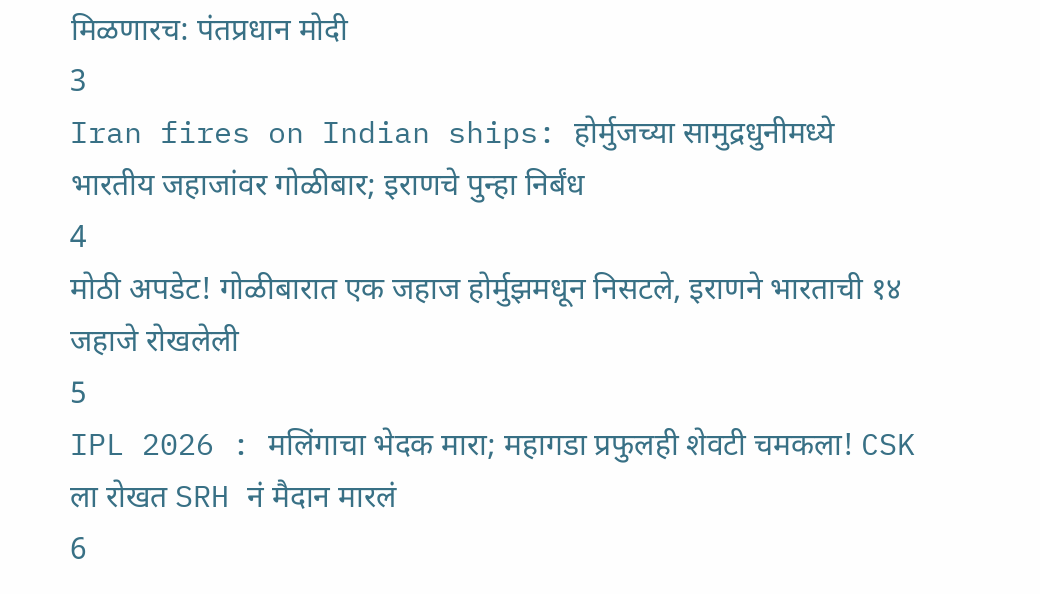मिळणारच: पंतप्रधान मोदी
3
Iran fires on Indian ships: होर्मुजच्या सामुद्रधुनीमध्ये भारतीय जहाजांवर गोळीबार; इराणचे पुन्हा निर्बंध
4
मोठी अपडेट! गोळीबारात एक जहाज होर्मुझमधून निसटले, इराणने भारताची १४ जहाजे रोखलेली
5
IPL 2026 : मलिंगाचा भेदक मारा; महागडा प्रफुलही शेवटी चमकला! CSK ला रोखत SRH नं मैदान मारलं
6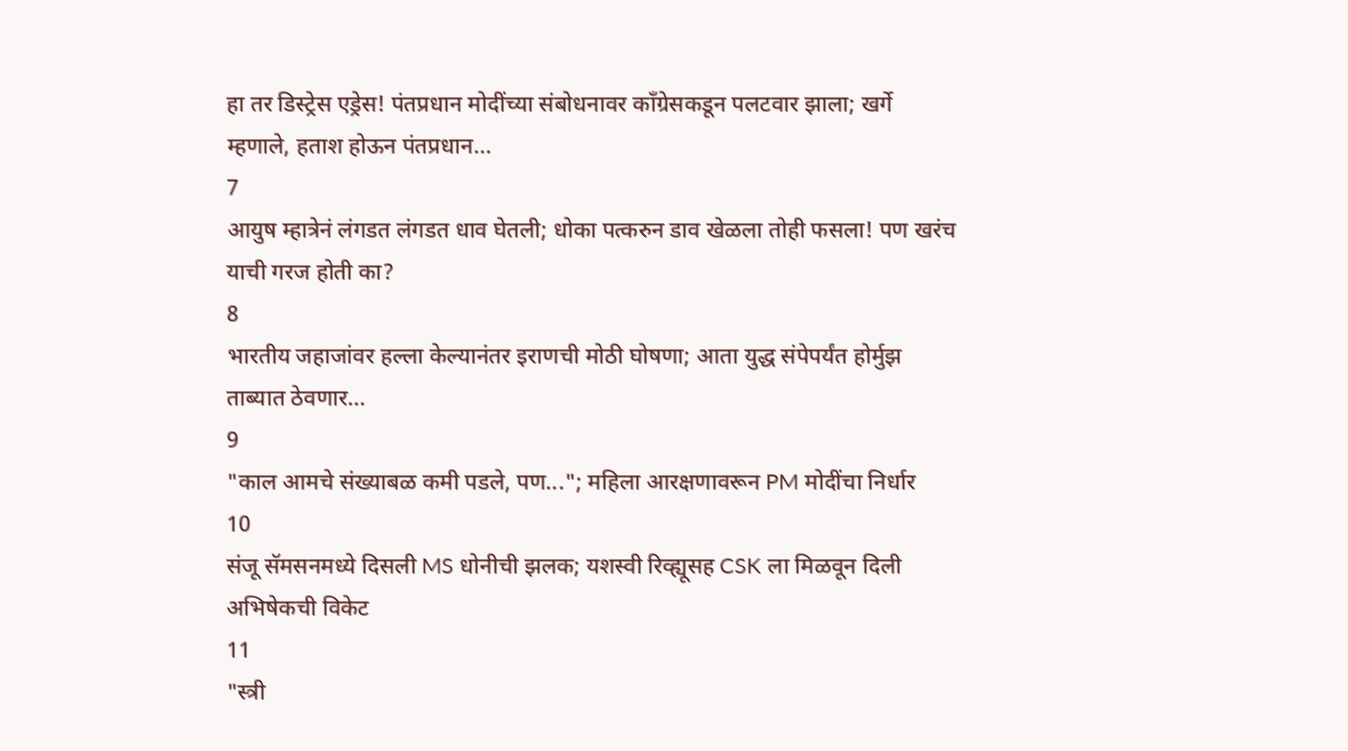हा तर डिस्ट्रेस एड्रेस! पंतप्रधान मोदींच्या संबोधनावर काँग्रेसकडून पलटवार झाला; खर्गे म्हणाले, हताश होऊन पंतप्रधान...
7
आयुष म्हात्रेनं लंगडत लंगडत धाव घेतली; धोका पत्करुन डाव खेळला तोही फसला! पण खरंच याची गरज होती का?
8
भारतीय जहाजांवर हल्ला केल्यानंतर इराणची मोठी घोषणा; आता युद्ध संपेपर्यंत होर्मुझ ताब्यात ठेवणार...
9
"काल आमचे संख्याबळ कमी पडले, पण..."; महिला आरक्षणावरून PM मोदींचा निर्धार
10
संजू सॅमसनमध्ये दिसली MS धोनीची झलक; यशस्वी रिव्ह्यूसह CSK ला मिळवून दिली अभिषेकची विकेट
11
"स्त्री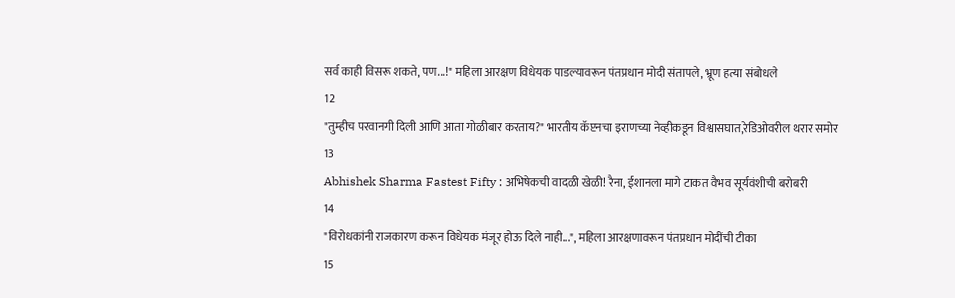सर्व काही विसरू शकते, पण...!" महिला आरक्षण विधेयक पाडल्यावरून पंतप्रधान मोदी संतापले, भ्रूण हत्या संबोधले
12
"तुम्हीच परवानगी दिली आणि आता गोळीबार करताय?" भारतीय कॅप्टनचा इराणच्या नेव्हीकडून विश्वासघात,रेडिओवरील थरार समोर
13
Abhishek Sharma Fastest Fifty : अभिषेकची वादळी खेळी! रैना, ईशानला मागे टाकत वैभव सूर्यवंशीची बरोबरी
14
"विरोधकांनी राजकारण करून विधेयक मंजूर होऊ दिले नाही...", महिला आरक्षणावरून पंतप्रधान मोदींची टीका
15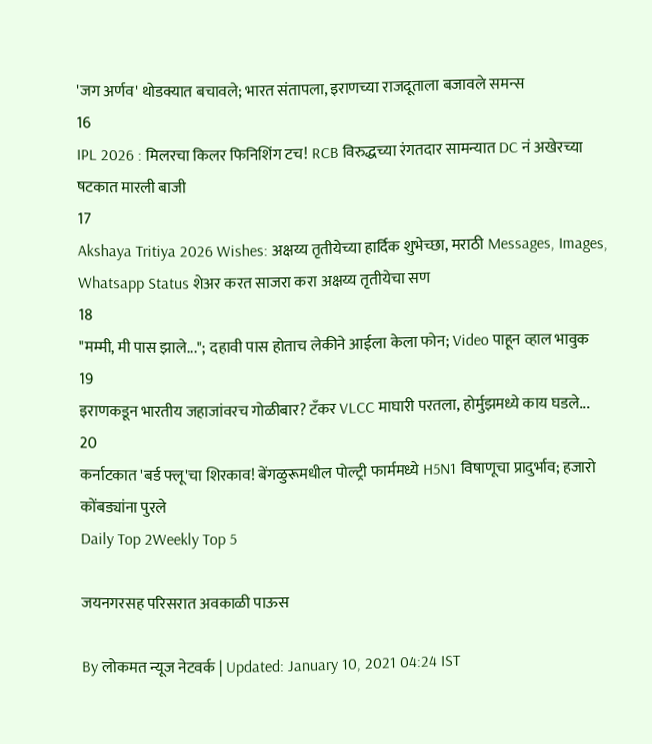'जग अर्णव' थोडक्यात बचावले; भारत संतापला, इराणच्या राजदूताला बजावले समन्स
16
IPL 2026 : मिलरचा किलर फिनिशिंग टच! RCB विरुद्धच्या रंगतदार सामन्यात DC नं अखेरच्या षटकात मारली बाजी
17
Akshaya Tritiya 2026 Wishes: अक्षय्य तृतीयेच्या हार्दिक शुभेच्छा, मराठी Messages, Images, Whatsapp Status शेअर करत साजरा करा अक्षय्य तृतीयेचा सण
18
"मम्मी, मी पास झाले..."; दहावी पास होताच लेकीने आईला केला फोन; Video पाहून व्हाल भावुक
19
इराणकडून भारतीय जहाजांवरच गोळीबार? टँकर VLCC माघारी परतला, होर्मुझमध्ये काय घडले...
20
कर्नाटकात 'बर्ड फ्लू'चा शिरकाव! बेंगळुरूमधील पोल्ट्री फार्ममध्ये H5N1 विषाणूचा प्रादुर्भाव; हजारो कोंबड्यांना पुरले
Daily Top 2Weekly Top 5

जयनगरसह परिसरात अवकाळी पाऊस

By लोकमत न्यूज नेटवर्क | Updated: January 10, 2021 04:24 IST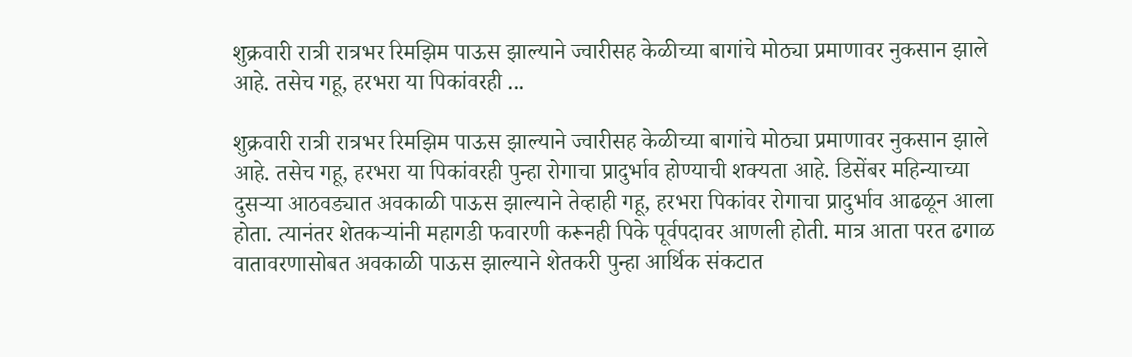शुक्रवारी रात्री रात्रभर रिमझिम पाऊस झाल्याने ज्वारीसह केळीच्या बागांचे मोठ्या प्रमाणावर नुकसान झाले आहे. तसेच गहू, हरभरा या पिकांवरही ...

शुक्रवारी रात्री रात्रभर रिमझिम पाऊस झाल्याने ज्वारीसह केळीच्या बागांचे मोठ्या प्रमाणावर नुकसान झाले आहे. तसेच गहू, हरभरा या पिकांवरही पुन्हा रोगाचा प्रादुर्भाव होण्याची शक्‍यता आहे. डिसेंबर महिन्याच्या दुसऱ्या आठवड्यात अवकाळी पाऊस झाल्याने तेव्हाही गहू, हरभरा पिकांवर रोगाचा प्रादुर्भाव आढळून आला होता. त्यानंतर शेतकऱ्यांनी महागडी फवारणी करूनही पिके पूर्वपदावर आणली होती. मात्र आता परत ढगाळ वातावरणासोबत अवकाळी पाऊस झाल्याने शेतकरी पुन्हा आर्थिक संकटात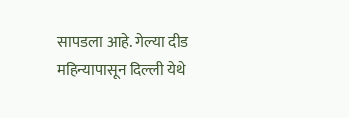सापडला आहे. गेल्या दीड महिन्यापासून दिल्ली येथे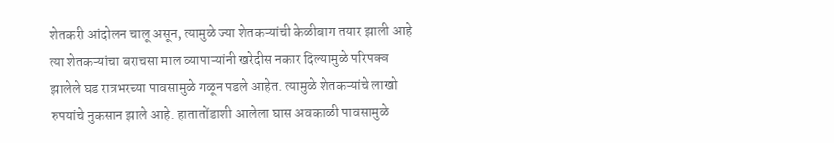शेतकरी आंदोलन चालू असून, त्यामुळे ज्या शेतकऱ्यांची केळीबाग तयार झाली आहे त्या शेतकऱ्यांचा बराचसा माल व्यापाऱ्यांनी खरेदीस नकार दिल्यामुळे परिपक्व झालेले घड रात्रभरच्या पावसामुळे गळून पडले आहेत. त्यामुळे शेतकऱ्यांचे लाखो रुपयांचे नुकसान झाले आहे. हातातोंडाशी आलेला घास अवकाळी पावसामुळे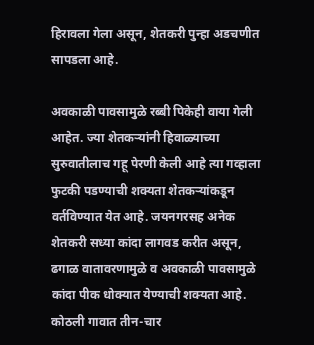हिरावला गेला असून, शेतकरी पुन्हा अडचणीत सापडला आहे.

अवकाळी पावसामुळे रब्बी पिकेही वाया गेली आहेत. ज्या शेतकऱ्यांनी हिवाळ्याच्या सुरुवातीलाच गहू पेरणी केली आहे त्या गव्हाला फुटकी पडण्याची शक्यता शेतकऱ्यांकडून वर्तविण्यात येत आहे. जयनगरसह अनेक शेतकरी सध्या कांदा लागवड करीत असून, ढगाळ वातावरणामुळे व अवकाळी पावसामुळे कांदा पीक धोक्यात येण्याची शक्यता आहे. कोठली गावात तीन-चार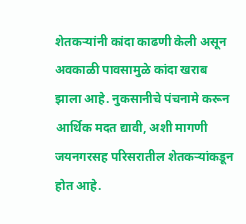शेतकऱ्यांनी कांदा काढणी केली असून अवकाळी पावसामुळे कांदा खराब झाला आहे. नुकसानीचे पंचनामे करून आर्थिक मदत द्यावी, अशी मागणी जयनगरसह परिसरातील शेतकऱ्यांकडून होत आहे.